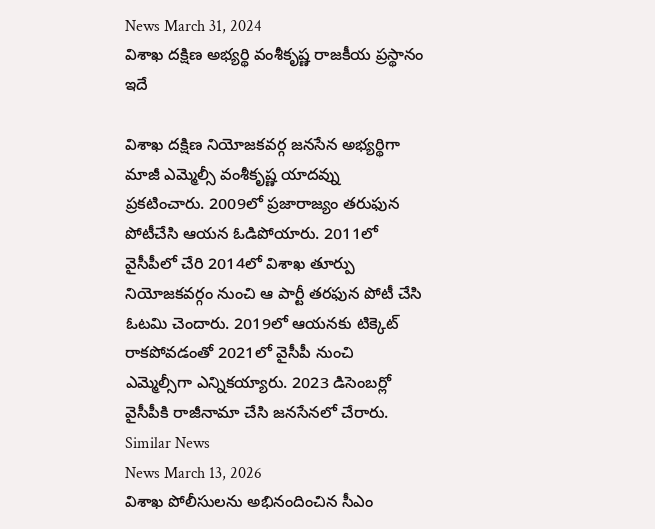News March 31, 2024
విశాఖ దక్షిణ అభ్యర్థి వంశీకృష్ణ రాజకీయ ప్రస్థానం ఇదే

విశాఖ దక్షిణ నియోజకవర్గ జనసేన అభ్యర్థిగా మాజీ ఎమ్మెల్సీ వంశీకృష్ణ యాదవ్ను ప్రకటించారు. 2009లో ప్రజారాజ్యం తరుఫున పోటీచేసి ఆయన ఓడిపోయారు. 2011లో వైసీపీలో చేరి 2014లో విశాఖ తూర్పు నియోజకవర్గం నుంచి ఆ పార్టీ తరఫున పోటీ చేసి ఓటమి చెందారు. 2019లో ఆయనకు టిక్కెట్ రాకపోవడంతో 2021లో వైసీపీ నుంచి ఎమ్మెల్సీగా ఎన్నికయ్యారు. 2023 డిసెంబర్లో వైసీపీకి రాజీనామా చేసి జనసేనలో చేరారు.
Similar News
News March 13, 2026
విశాఖ పోలీసులను అభినందించిన సీఎం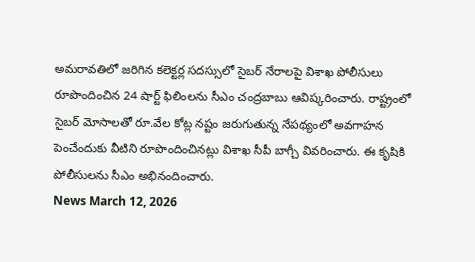అమరావతిలో జరిగిన కలెక్టర్ల సదస్సులో సైబర్ నేరాలపై విశాఖ పోలీసులు రూపొందించిన 24 షార్ట్ ఫిలింలను సీఎం చంద్రబాబు ఆవిష్కరించారు. రాష్ట్రంలో సైబర్ మోసాలతో రూ.వేల కోట్ల నష్టం జరుగుతున్న నేపథ్యంలో అవగాహన పెంచేందుకు వీటిని రూపొందించినట్లు విశాఖ సీపీ బాగ్చీ వివరించారు. ఈ కృషికి పోలీసులను సీఎం అభినందించారు.
News March 12, 2026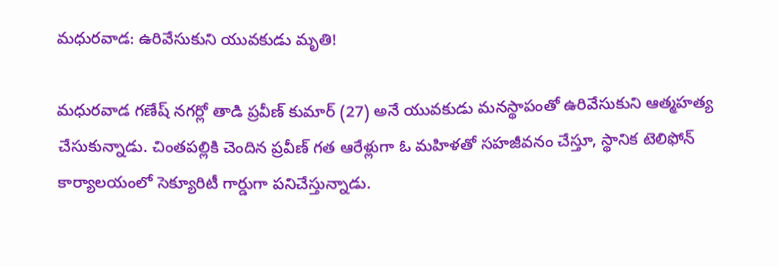మధురవాడ: ఉరివేసుకుని యువకుడు మృతి!

మధురవాడ గణేష్ నగర్లో తాడి ప్రవీణ్ కుమార్ (27) అనే యువకుడు మనస్థాపంతో ఉరివేసుకుని ఆత్మహత్య చేసుకున్నాడు. చింతపల్లికి చెందిన ప్రవీణ్ గత ఆరేళ్లుగా ఓ మహిళతో సహజీవనం చేస్తూ, స్థానిక టెలిఫోన్ కార్యాలయంలో సెక్యూరిటీ గార్డుగా పనిచేస్తున్నాడు.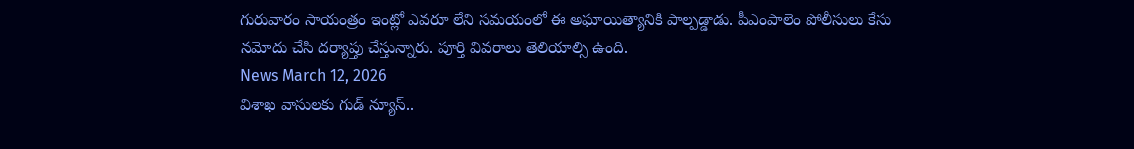గురువారం సాయంత్రం ఇంట్లో ఎవరూ లేని సమయంలో ఈ అఘాయిత్యానికి పాల్పడ్డాడు. పీఎంపాలెం పోలీసులు కేసు నమోదు చేసి దర్యాప్తు చేస్తున్నారు. పూర్తి వివరాలు తెలియాల్సి ఉంది.
News March 12, 2026
విశాఖ వాసులకు గుడ్ న్యూస్..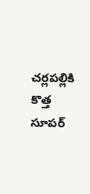చర్లపల్లికి కొత్త సూపర్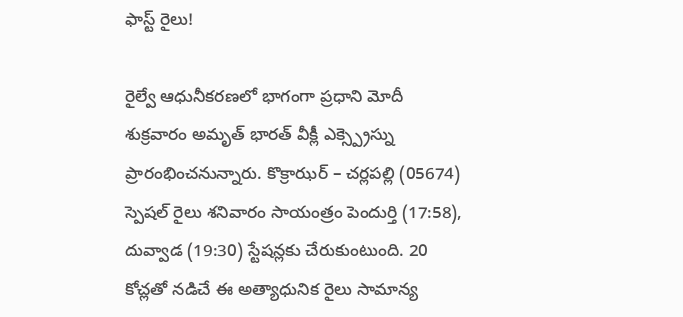ఫాస్ట్ రైలు!

రైల్వే ఆధునీకరణలో భాగంగా ప్రధాని మోదీ శుక్రవారం అమృత్ భారత్ వీక్లీ ఎక్స్ప్రెస్ను ప్రారంభించనున్నారు. కొక్రాఝర్ – చర్లపల్లి (05674) స్పెషల్ రైలు శనివారం సాయంత్రం పెందుర్తి (17:58), దువ్వాడ (19:30) స్టేషన్లకు చేరుకుంటుంది. 20 కోచ్లతో నడిచే ఈ అత్యాధునిక రైలు సామాన్య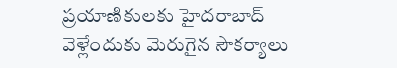ప్రయాణికులకు హైదరాబాద్ వెళ్లేందుకు మెరుగైన సౌకర్యాలు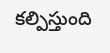కల్పిస్తుంది